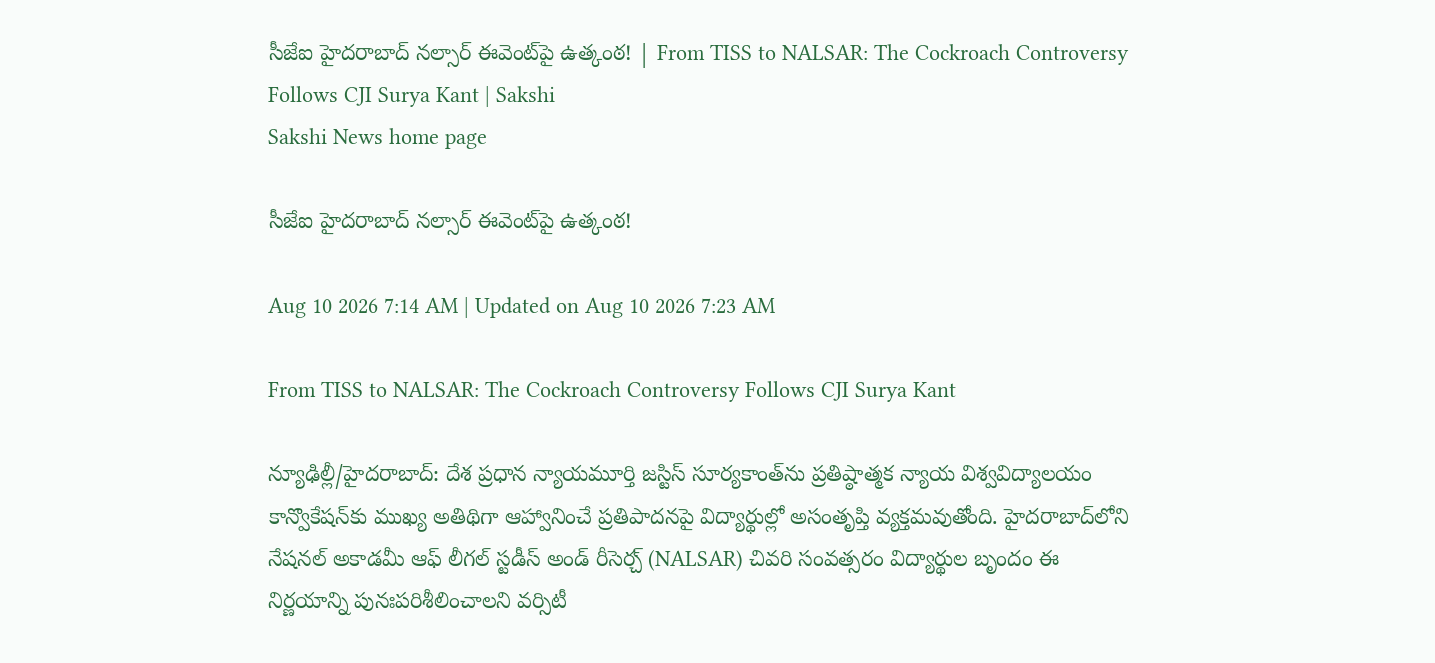సీజేఐ హైదరాబాద్‌ నల్సార్‌ ఈవెంట్‌పై ఉత్కంఠ! | From TISS to NALSAR: The Cockroach Controversy Follows CJI Surya Kant | Sakshi
Sakshi News home page

సీజేఐ హైదరాబాద్‌ నల్సార్‌ ఈవెంట్‌పై ఉత్కంఠ!

Aug 10 2026 7:14 AM | Updated on Aug 10 2026 7:23 AM

From TISS to NALSAR: The Cockroach Controversy Follows CJI Surya Kant

న్యూఢిల్లీ/హైదరాబాద్‌: దేశ ప్రధాన న్యాయమూర్తి జస్టిస్‌ సూర్యకాంత్‌ను ప్రతిష్ఠాత్మక న్యాయ విశ్వవిద్యాలయం కాన్వొకేషన్‌కు ముఖ్య అతిథిగా ఆహ్వానించే ప్రతిపాదనపై విద్యార్థుల్లో అసంతృప్తి వ్యక్తమవుతోంది. హైదరాబాద్‌లోని నేషనల్‌ అకాడమీ ఆఫ్‌ లీగల్‌ స్టడీస్‌ అండ్‌ రీసెర్చ్‌ (NALSAR) చివరి సంవత్సరం విద్యార్థుల బృందం ఈ నిర్ణయాన్ని పునఃపరిశీలించాలని వర్సిటీ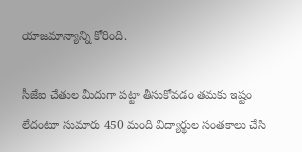యాజమాన్యాన్ని కోరింది.

సీజేఐ చేతుల మీదుగా పట్టా తీసుకోవడం తమకు ఇష్టం లేదంటూ సుమారు 450 మంది విద్యార్థుల సంతకాలు చేసి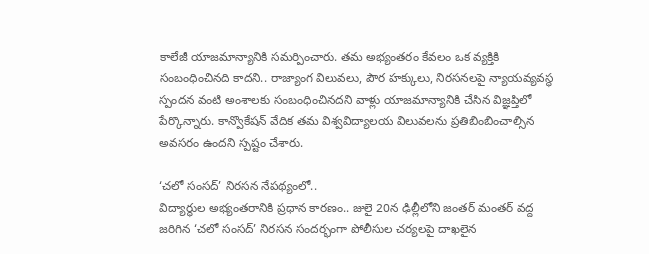కాలేజీ యాజమాన్యానికి సమర్పించారు. తమ అభ్యంతరం కేవలం ఒక వ్యక్తికి సంబంధించినది కాదని.. రాజ్యాంగ విలువలు, పౌర హక్కులు, నిరసనలపై న్యాయవ్యవస్థ స్పందన వంటి అంశాలకు సంబంధించినదని వాళ్లు యాజమాన్యానికి చేసిన విజ్ఞప్తిలో పేర్కొన్నారు. కాన్వొకేషన్‌ వేదిక తమ విశ్వవిద్యాలయ విలువలను ప్రతిబింబించాల్సిన అవసరం ఉందని స్పష్టం చేశారు.

‘చలో సంసద్‌’ నిరసన నేపథ్యంలో..
విద్యార్థుల అభ్యంతరానికి ప్రధాన కారణం.. జులై 20న ఢిల్లీలోని జంతర్‌ మంతర్‌ వద్ద జరిగిన ‘చలో సంసద్‌’ నిరసన సందర్భంగా పోలీసుల చర్యలపై దాఖలైన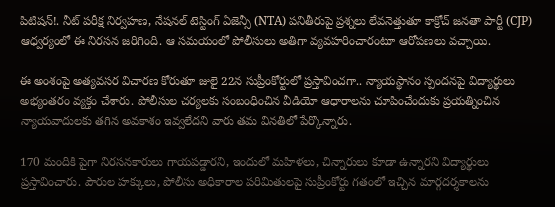పిటిషన్‌!. నీట్‌ పరీక్ష నిర్వహణ, నేషనల్‌ టెస్టింగ్‌ ఏజెన్సీ (NTA) పనితీరుపై ప్రశ్నలు లేవనెత్తుతూ కాక్రోచ్‌ జనతా పార్టీ (CJP) ఆధ్వర్యంలో ఈ నిరసన జరిగింది. ఆ సమయంలో పోలీసులు అతిగా వ్యవహరించారంటూ ఆరోపణలు వచ్చాయి.

ఈ అంశంపై అత్యవసర విచారణ కోరుతూ జులై 22న సుప్రీంకోర్టులో ప్రస్తావించగా.. న్యాయస్థానం స్పందనపై విద్యార్థులు అభ్యంతరం వ్యక్తం చేశారు. పోలీసుల చర్యలకు సంబంధించిన వీడియో ఆధారాలను చూపించేందుకు ప్రయత్నించిన న్యాయవాదులకు తగిన అవకాశం ఇవ్వలేదని వారు తమ వినతిలో పేర్కొన్నారు.

170 మందికి పైగా నిరసనకారులు గాయపడ్డారని, ఇందులో మహిళలు, చిన్నారులు కూడా ఉన్నారని విద్యార్థులు ప్రస్తావించారు. పౌరుల హక్కులు, పోలీసు అధికారాల పరిమితులపై సుప్రీంకోర్టు గతంలో ఇచ్చిన మార్గదర్శకాలను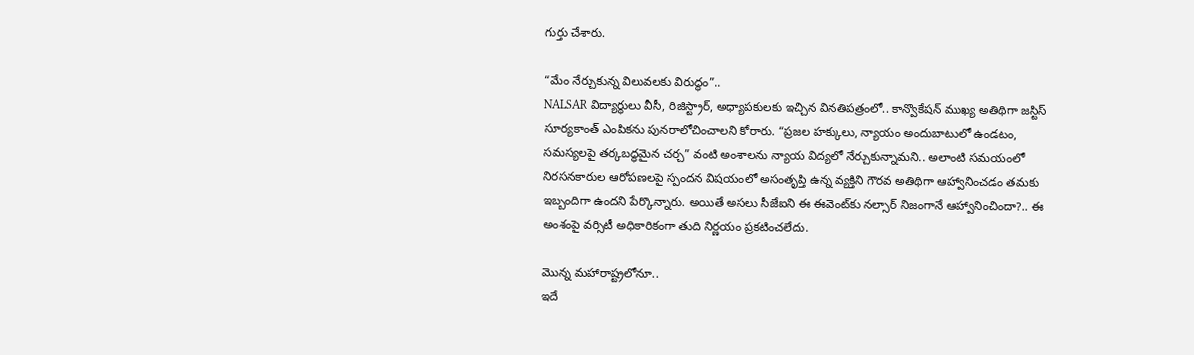గుర్తు చేశారు.

“మేం నేర్చుకున్న విలువలకు విరుద్ధం”..
NALSAR విద్యార్థులు వీసీ, రిజిస్ట్రార్‌, అధ్యాపకులకు ఇచ్చిన వినతిపత్రంలో.. కాన్వొకేషన్‌ ముఖ్య అతిథిగా జస్టిస్‌ సూర్యకాంత్‌ ఎంపికను పునరాలోచించాలని కోరారు. “ప్రజల హక్కులు, న్యాయం అందుబాటులో ఉండటం, సమస్యలపై తర్కబద్ధమైన చర్చ” వంటి అంశాలను న్యాయ విద్యలో నేర్చుకున్నామని.. అలాంటి సమయంలో నిరసనకారుల ఆరోపణలపై స్పందన విషయంలో అసంతృప్తి ఉన్న వ్యక్తిని గౌరవ అతిథిగా ఆహ్వానించడం తమకు ఇబ్బందిగా ఉందని పేర్కొన్నారు. అయితే అసలు సీజేఐని ఈ ఈవెంట్‌కు నల్సార్‌ నిజంగానే ఆహ్వానించిందా?.. ఈ అంశంపై వర్సిటీ అధికారికంగా తుది నిర్ణయం ప్రకటించలేదు.

మొన్న మహారాష్ట్రలోనూ..
ఇదే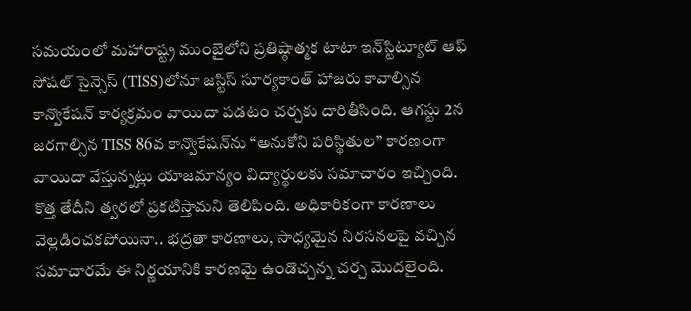సమయంలో మహారాష్ట్ర ముంబైలోని ప్రతిష్ఠాత్మక టాటా ఇన్‌స్టిట్యూట్‌ ఆఫ్‌ సోషల్‌ సైన్సెస్‌ (TISS)లోనూ జస్టిస్‌ సూర్యకాంత్‌ హాజరు కావాల్సిన కాన్వొకేషన్‌ కార్యక్రమం వాయిదా పడటం చర్చకు దారితీసింది. ఆగస్టు 2న జరగాల్సిన TISS 86వ కాన్వొకేషన్‌ను “అనుకోని పరిస్థితుల” కారణంగా వాయిదా వేస్తున్నట్లు యాజమాన్యం విద్యార్థులకు సమాచారం ఇచ్చింది. కొత్త తేదీని త్వరలో ప్రకటిస్తామని తెలిపింది. అధికారికంగా కారణాలు వెల్లడించకపోయినా.. భద్రతా కారణాలు, సాధ్యమైన నిరసనలపై వచ్చిన సమాచారమే ఈ నిర్ణయానికి కారణమై ఉండొచ్చన్న చర్చ మొదలైంది.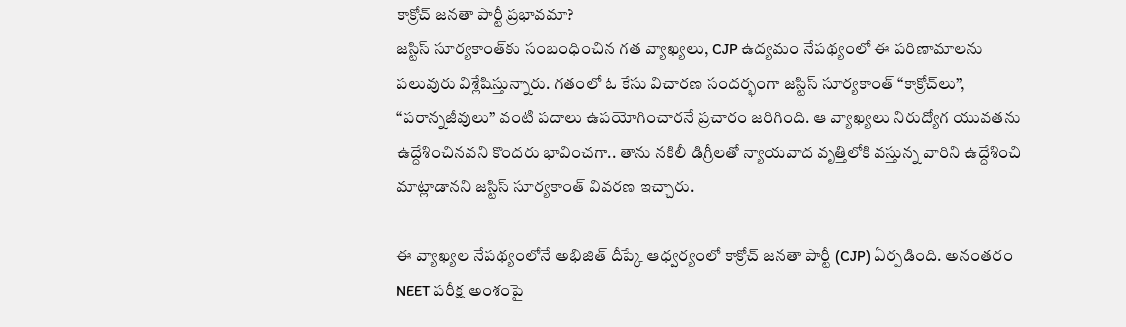కాక్రోచ్‌ జనతా పార్టీ ప్రభావమా?
జస్టిస్‌ సూర్యకాంత్‌కు సంబంధించిన గత వ్యాఖ్యలు, CJP ఉద్యమం నేపథ్యంలో ఈ పరిణామాలను పలువురు విశ్లేషిస్తున్నారు. గతంలో ఓ కేసు విచారణ సందర్భంగా జస్టిస్‌ సూర్యకాంత్‌ “కాక్రోచ్‌లు”, “పరాన్నజీవులు” వంటి పదాలు ఉపయోగించారనే ప్రచారం జరిగింది. ఆ వ్యాఖ్యలు నిరుద్యోగ యువతను ఉద్దేశించినవని కొందరు భావించగా.. తాను నకిలీ డిగ్రీలతో న్యాయవాద వృత్తిలోకి వస్తున్న వారిని ఉద్దేశించి మాట్లాడానని జస్టిస్‌ సూర్యకాంత్‌ వివరణ ఇచ్చారు.

ఈ వ్యాఖ్యల నేపథ్యంలోనే అభిజిత్‌ దీప్కే ఆధ్వర్యంలో కాక్రోచ్‌ జనతా పార్టీ (CJP) ఏర్పడింది. అనంతరం NEET పరీక్ష అంశంపై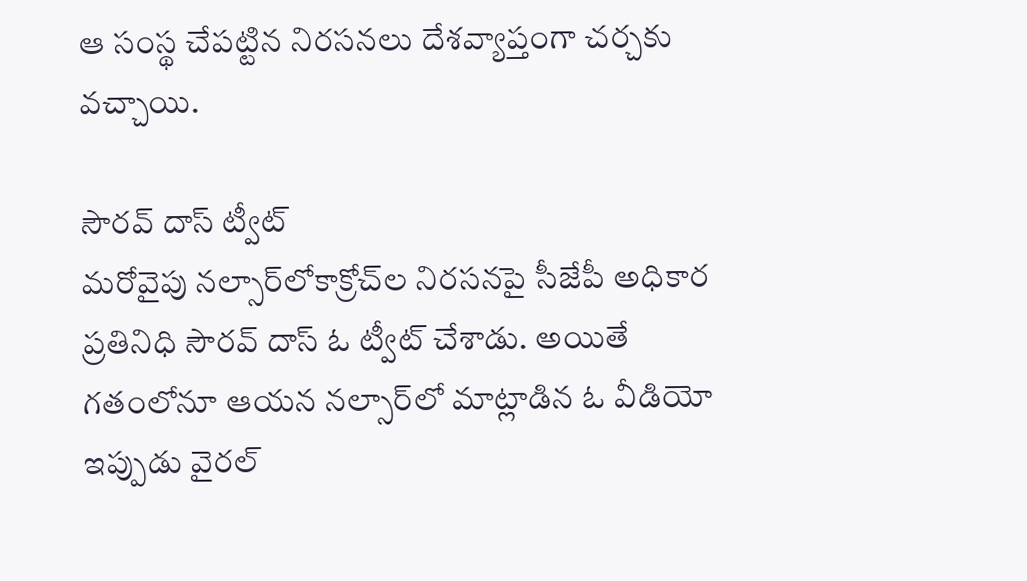ఆ సంస్థ చేపట్టిన నిరసనలు దేశవ్యాప్తంగా చర్చకు వచ్చాయి.

సౌరవ్‌ దాస్‌ ట్వీట్‌
మరోవైపు నల్సార్‌లోకాక్రోచ్‌ల నిరసనపై సీజేపీ అధికార ప్రతినిధి సౌరవ్‌ దాస్‌ ఓ ట్వీట్‌ చేశాడు. అయితే గతంలోనూ ఆయన నల్సార్‌లో మాట్లాడిన ఓ వీడియో ఇప్పుడు వైరల్‌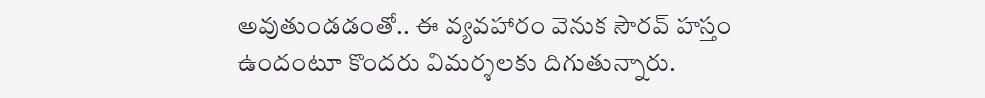అవుతుండడంతో.. ఈ వ్యవహారం వెనుక సౌరవ్‌ హస్తం ఉందంటూ కొందరు విమర్శలకు దిగుతున్నారు.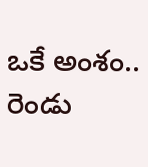ఒకే అంశం.. రెండు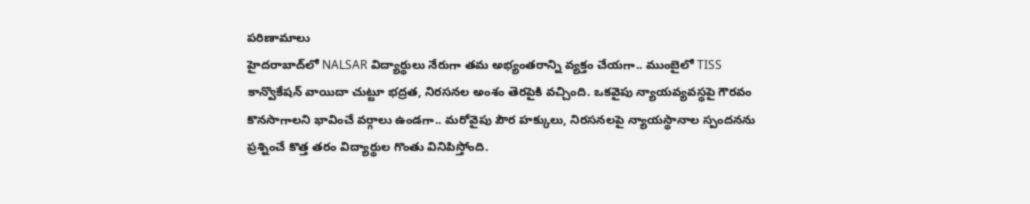పరిణామాలు
హైదరాబాద్‌లో NALSAR విద్యార్థులు నేరుగా తమ అభ్యంతరాన్ని వ్యక్తం చేయగా.. ముంబైలో TISS కాన్వొకేషన్‌ వాయిదా చుట్టూ భద్రత, నిరసనల అంశం తెరపైకి వచ్చింది. ఒకవైపు న్యాయవ్యవస్థపై గౌరవం కొనసాగాలని భావించే వర్గాలు ఉండగా.. మరోవైపు పౌర హక్కులు, నిరసనలపై న్యాయస్థానాల స్పందనను ప్రశ్నించే కొత్త తరం విద్యార్థుల గొంతు వినిపిస్తోంది.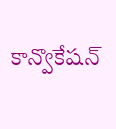కాన్వొకేషన్‌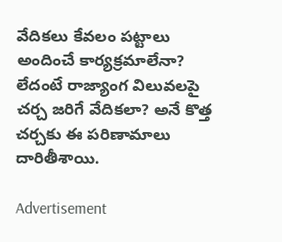వేదికలు కేవలం పట్టాలు అందించే కార్యక్రమాలేనా? లేదంటే రాజ్యాంగ విలువలపై చర్చ జరిగే వేదికలా? అనే కొత్త చర్చకు ఈ పరిణామాలు దారితీశాయి.

Advertisement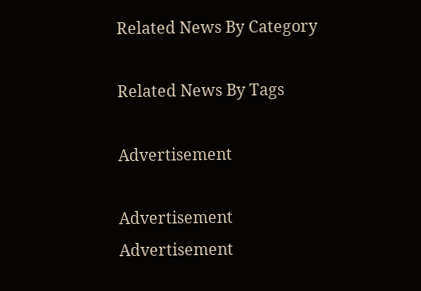Related News By Category

Related News By Tags

Advertisement

Advertisement
Advertisement